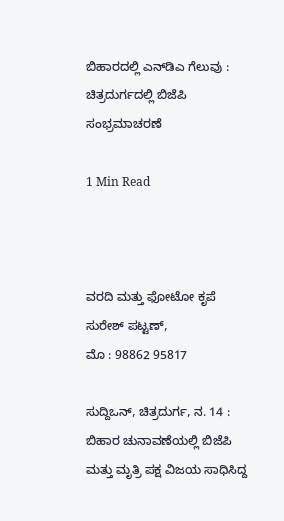ಬಿಹಾರದಲ್ಲಿ ಎನ್‌ಡಿಎ ಗೆಲುವು : ಚಿತ್ರದುರ್ಗದಲ್ಲಿ ಬಿಜೆಪಿ ಸಂಭ್ರಮಾಚರಣೆ

1 Min Read



ವರದಿ ಮತ್ತು ಫೋಟೋ ಕೃಪೆ
ಸುರೇಶ್ ಪಟ್ಟಣ್,
ಮೊ : 98862 95817

ಸುದ್ದಿಒನ್, ಚಿತ್ರದುರ್ಗ, ನ. 14 : ಬಿಹಾರ ಚುನಾವಣೆಯಲ್ಲಿ ಬಿಜೆಪಿ ಮತ್ತು ಮೃತ್ರಿ ಪಕ್ಷ ವಿಜಯ ಸಾಧಿಸಿದ್ದ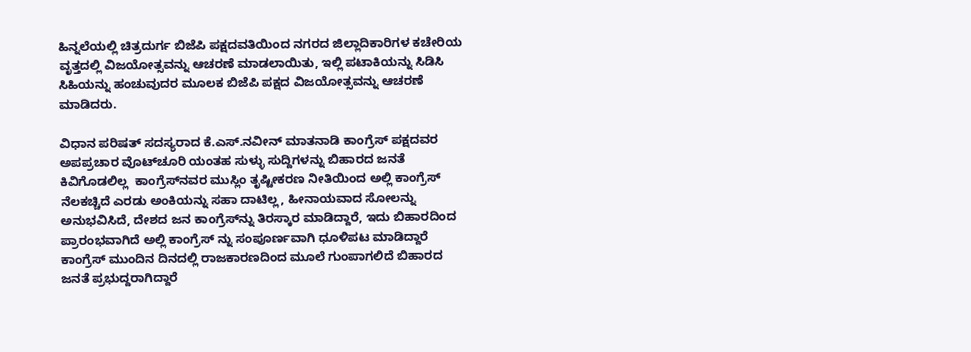ಹಿನ್ನಲೆಯಲ್ಲಿ ಚಿತ್ರದುರ್ಗ ಬಿಜೆಪಿ ಪಕ್ಷದವತಿಯಿಂದ ನಗರದ ಜಿಲ್ಲಾದಿಕಾರಿಗಳ ಕಚೇರಿಯ ವೃತ್ತದಲ್ಲಿ ವಿಜಯೋತ್ಸವನ್ನು ಆಚರಣೆ ಮಾಡಲಾಯಿತು, ಇಲ್ಲಿ ಪಟಾಕಿಯನ್ನು ಸಿಡಿಸಿ ಸಿಹಿಯನ್ನು ಹಂಚುವುದರ ಮೂಲಕ ಬಿಜೆಪಿ ಪಕ್ಷದ ವಿಜಯೋತ್ಸವನ್ನು ಆಚರಣೆ ಮಾಡಿದರು.

ವಿಧಾನ ಪರಿಷತ್ ಸದಸ್ಯರಾದ ಕೆ.ಎಸ್.ನವೀನ್ ಮಾತನಾಡಿ ಕಾಂಗ್ರೆಸ್ ಪಕ್ಷದವರ ಅಪಪ್ರಚಾರ ವೊಟ್‍ಚೂರಿ ಯಂತಹ ಸುಳ್ಳು ಸುದ್ದಿಗಳನ್ನು ಬಿಹಾರದ ಜನತೆ ಕಿವಿಗೊಡಲಿಲ್ಲ  ಕಾಂಗ್ರೆಸ್‍ನವರ ಮುಸ್ಲಿಂ ತೃಷ್ಟೀಕರಣ ನೀತಿಯಿಂದ ಅಲ್ಲಿ ಕಾಂಗ್ರೆಸ್ ನೆಲಕಚ್ಚಿದೆ ಎರಡು ಅಂಕಿಯನ್ನು ಸಹಾ ದಾಟಿಲ್ಲ, ಹೀನಾಯವಾದ ಸೋಲನ್ನು ಅನುಭವಿಸಿದೆ, ದೇಶದ ಜನ ಕಾಂಗ್ರೆಸ್‍ನ್ನು ತಿರಸ್ಕಾರ ಮಾಡಿದ್ದಾರೆ, ಇದು ಬಿಹಾರದಿಂದ ಪ್ರಾರಂಭವಾಗಿದೆ ಅಲ್ಲಿ ಕಾಂಗ್ರೆಸ್ ನ್ನು ಸಂಪೂರ್ಣವಾಗಿ ಧೂಳಿಪಟ ಮಾಡಿದ್ದಾರೆ ಕಾಂಗ್ರೆಸ್ ಮುಂದಿನ ದಿನದಲ್ಲಿ ರಾಜಕಾರಣದಿಂದ ಮೂಲೆ ಗುಂಪಾಗಲಿದೆ ಬಿಹಾರದ ಜನತೆ ಪ್ರಭುದ್ದರಾಗಿದ್ದಾರೆ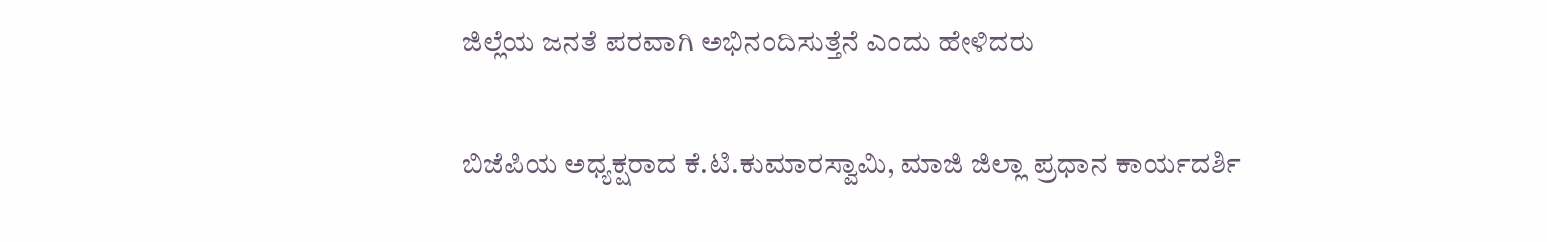ಜಿಲ್ಲೆಯ ಜನತೆ ಪರವಾಗಿ ಅಭಿನಂದಿಸುತ್ತೆನೆ ಎಂದು ಹೇಳಿದರು

ಬಿಜೆಪಿಯ ಅಧ್ಯಕ್ಷರಾದ ಕೆ.ಟಿ.ಕುಮಾರಸ್ವಾಮಿ, ಮಾಜಿ ಜಿಲ್ಲಾ ಪ್ರಧಾನ ಕಾರ್ಯದರ್ಶಿ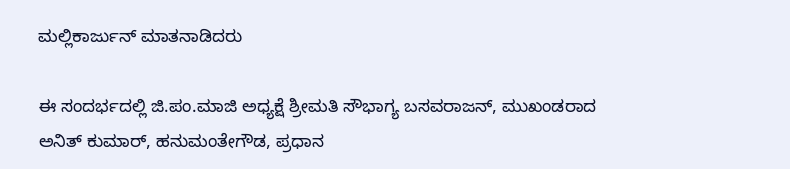ಮಲ್ಲಿಕಾರ್ಜುನ್ ಮಾತನಾಡಿದರು

ಈ ಸಂದರ್ಭದಲ್ಲಿ ಜಿ.ಪಂ.ಮಾಜಿ ಅಧ್ಯಕ್ಷೆ ಶ್ರೀಮತಿ ಸೌಭಾಗ್ಯ ಬಸವರಾಜನ್, ಮುಖಂಡರಾದ ಅನಿತ್ ಕುಮಾರ್, ಹನುಮಂತೇಗೌಡ, ಪ್ರಧಾನ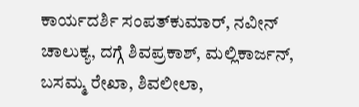ಕಾರ್ಯದರ್ಶಿ ಸಂಪತ್‍ಕುಮಾರ್, ನವೀನ್ ಚಾಲುಕ್ಯ, ದಗ್ಗೆ ಶಿವಪ್ರಕಾಶ್, ಮಲ್ಲಿಕಾರ್ಜನ್, ಬಸಮ್ಮ ರೇಖಾ, ಶಿವಲೀಲಾ,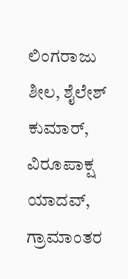ಲಿಂಗರಾಜು ಶೀಲ, ಶೈಲೇಶ್ ಕುಮಾರ್, ವಿರೂಪಾಕ್ಷ ಯಾದವ್, ಗ್ರಾಮಾಂತರ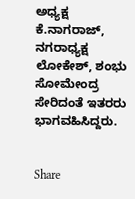ಅಧ್ಯಕ್ಷ ಕೆ.ನಾಗರಾಜ್, ನಗರಾಧ್ಯಕ್ಷ ಲೋಕೇಶ್, ಶಂಭು ಸೋಮೇಂದ್ರ ಸೇರಿದಂತೆ ಇತರರು ಭಾಗವಹಿಸಿದ್ದರು.


Share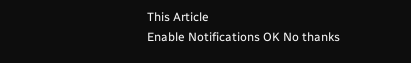This Article
Enable Notifications OK No thanks